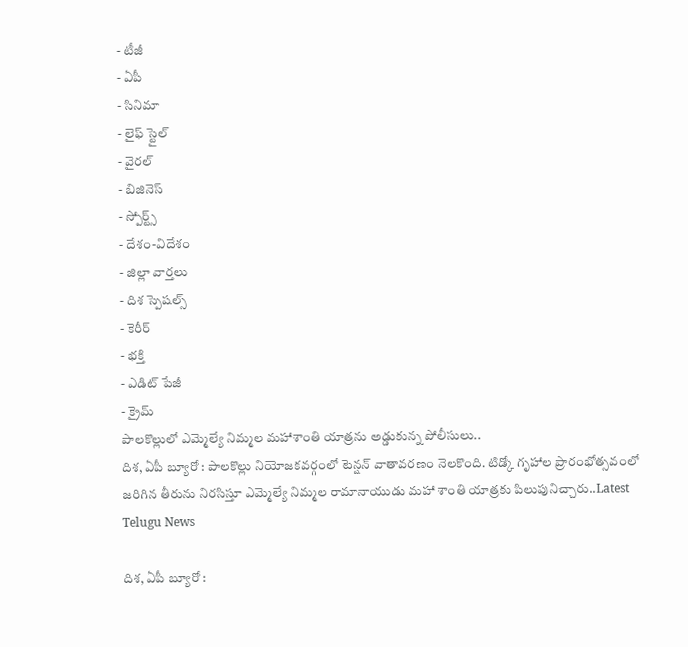- టీజీ
- ఏపీ
- సినిమా
- లైఫ్ స్టైల్
- వైరల్
- బిజినెస్
- స్పోర్ట్స్
- దేశం-విదేశం
- జిల్లా వార్తలు
- దిశ స్పెషల్స్
- కెరీర్
- భక్తి
- ఎడిట్ పేజీ
- క్రైమ్
పాలకొల్లులో ఎమ్మెల్యే నిమ్మల మహాశాంతి యాత్రను అడ్డుకున్న పోలీసులు..
దిశ, ఏపీ బ్యూరో : పాలకొల్లు నియోజకవర్గంలో టెన్షన్ వాతావరణం నెలకొంది. టిడ్కో గృహాల ప్రారంభోత్సవంలో జరిగిన తీరును నిరసిస్తూ ఎమ్మెల్యే నిమ్మల రామానాయుడు మహా శాంతి యాత్రకు పిలుపునిచ్చారు..Latest Telugu News

దిశ, ఏపీ బ్యూరో :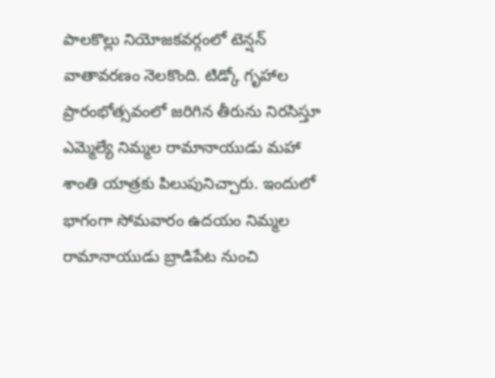పాలకొల్లు నియోజకవర్గంలో టెన్షన్ వాతావరణం నెలకొంది. టిడ్కో గృహాల ప్రారంభోత్సవంలో జరిగిన తీరును నిరసిస్తూ ఎమ్మెల్యే నిమ్మల రామానాయుడు మహా శాంతి యాత్రకు పిలుపునిచ్చారు. ఇందులో భాగంగా సోమవారం ఉదయం నిమ్మల రామానాయుడు బ్రాడిపేట నుంచి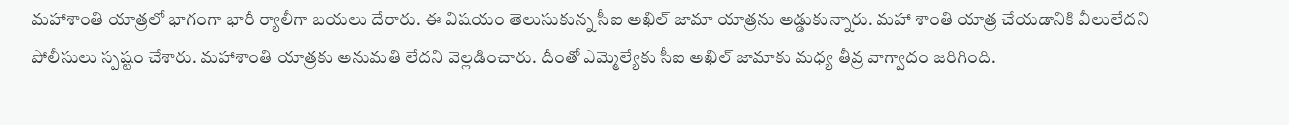మహాశాంతి యాత్రలో భాగంగా భారీ ర్యాలీగా బయలు దేరారు. ఈ విషయం తెలుసుకున్న సీఐ అఖిల్ జామా యాత్రను అడ్డుకున్నారు. మహా శాంతి యాత్ర చేయడానికి వీలులేదని పోలీసులు స్పష్టం చేశారు. మహాశాంతి యాత్రకు అనుమతి లేదని వెల్లడించారు. దీంతో ఎమ్మెల్యేకు సీఐ అఖిల్ జామాకు మధ్య తీవ్ర వాగ్వాదం జరిగింది.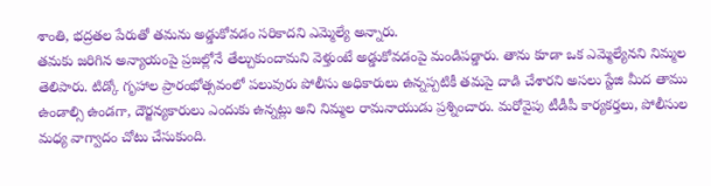శాంతి, భద్రతల పేరుతో తమను అడ్డుకోవడం సరికాదని ఎమ్మెల్యే అన్నారు.
తమకు జరిగిన అన్యాయంపై ప్రజల్లోనే తేల్చుకుందామని వెళ్తుంటే అడ్డుకోవడంపై మండిపడ్డారు. తాను కూడా ఒక ఎమ్మెల్యేనని నిమ్మల తెలిపారు. టిడ్కో గృహాల ప్రారంభోత్సవంలో పలువురు పోలీసు అధికారులు ఉన్నప్పటికీ తమపై దాడి చేశారని అసలు స్టేజి మీద తాము ఉండాల్సి ఉండగా, దౌర్జన్యకారులు ఎందుకు ఉన్నట్లు అని నిమ్మల రామనాయుడు ప్రశ్నించారు. మరోవైపు టీడీపీ కార్యకర్తలు, పోలీసుల మధ్య వాగ్వాదం చోటు చేసుకుంది.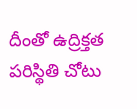దీంతో ఉద్రిక్తత పరిస్థితి చోటు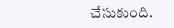చేసుకుంది.